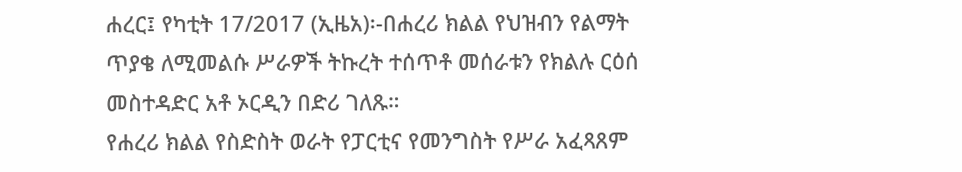ሐረር፤ የካቲት 17/2017 (ኢዜአ)፡-በሐረሪ ክልል የህዝብን የልማት ጥያቄ ለሚመልሱ ሥራዎች ትኩረት ተሰጥቶ መሰራቱን የክልሉ ርዕሰ መስተዳድር አቶ ኦርዲን በድሪ ገለጹ።
የሐረሪ ክልል የስድስት ወራት የፓርቲና የመንግስት የሥራ አፈጻጸም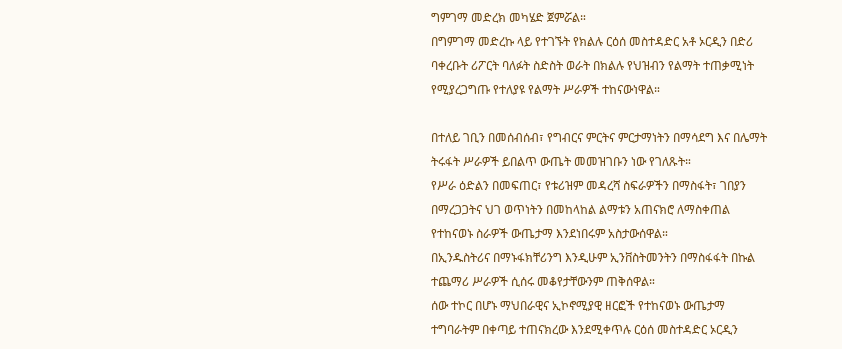ግምገማ መድረክ መካሄድ ጀምሯል።
በግምገማ መድረኩ ላይ የተገኙት የክልሉ ርዕሰ መስተዳድር አቶ ኦርዲን በድሪ ባቀረቡት ሪፖርት ባለፉት ስድስት ወራት በክልሉ የህዝብን የልማት ተጠቃሚነት የሚያረጋግጡ የተለያዩ የልማት ሥራዎች ተከናውነዋል።

በተለይ ገቢን በመሰብሰብ፣ የግብርና ምርትና ምርታማነትን በማሳደግ እና በሌማት ትሩፋት ሥራዎች ይበልጥ ውጤት መመዝገቡን ነው የገለጹት።
የሥራ ዕድልን በመፍጠር፣ የቱሪዝም መዳረሻ ስፍራዎችን በማስፋት፣ ገበያን በማረጋጋትና ህገ ወጥነትን በመከላከል ልማቱን አጠናክሮ ለማስቀጠል የተከናወኑ ስራዎች ውጤታማ እንደነበሩም አስታውሰዋል።
በኢንዱስትሪና በማኑፋክቸሪንግ እንዲሁም ኢንቨስትመንትን በማስፋፋት በኩል ተጨማሪ ሥራዎች ሲሰሩ መቆየታቸውንም ጠቅሰዋል።
ሰው ተኮር በሆኑ ማህበራዊና ኢኮኖሚያዊ ዘርፎች የተከናወኑ ውጤታማ ተግባራትም በቀጣይ ተጠናክረው እንደሚቀጥሉ ርዕሰ መስተዳድር ኦርዲን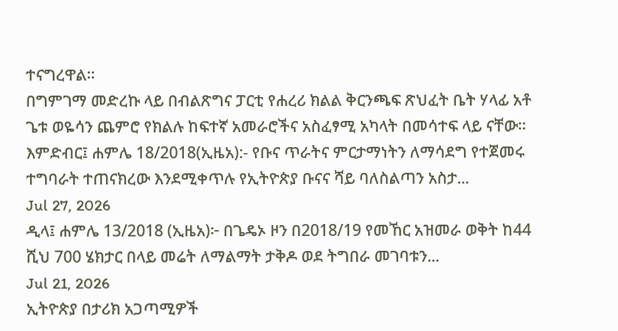ተናግረዋል።
በግምገማ መድረኩ ላይ በብልጽግና ፓርቲ የሐረሪ ክልል ቅርንጫፍ ጽህፈት ቤት ሃላፊ አቶ ጌቱ ወዬሳን ጨምሮ የክልሉ ከፍተኛ አመራሮችና አስፈፃሚ አካላት በመሳተፍ ላይ ናቸው።
እምድብር፤ ሐምሌ 18/2018(ኢዜአ):- የቡና ጥራትና ምርታማነትን ለማሳደግ የተጀመሩ ተግባራት ተጠናክረው እንደሚቀጥሉ የኢትዮጵያ ቡናና ሻይ ባለስልጣን አስታ...
Jul 27, 2026
ዲላ፤ ሐምሌ 13/2018 (ኢዜአ)፦ በጌዴኦ ዞን በ2018/19 የመኸር አዝመራ ወቅት ከ44 ሺህ 700 ሄክታር በላይ መሬት ለማልማት ታቅዶ ወደ ትግበራ መገባቱን...
Jul 21, 2026
ኢትዮጵያ በታሪክ አጋጣሚዎች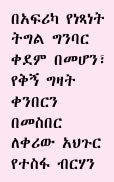በአፍሪካ የነጻነት ትግል ግንባር ቀደም በመሆን፣ የቅኝ ግዛት ቀንበርን በመስበር ለቀሪው አህጉር የተስፋ ብርሃን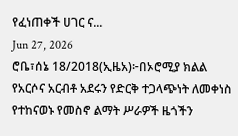የፈነጠቀች ሀገር ና...
Jun 27, 2026
ሮቤ፣ሰኔ 18/2018(ኢዜአ)፦በኦሮሚያ ክልል የአርሶና አርብቶ አደሩን የድርቅ ተጋላጭነት ለመቀነስ የተከናወኑ የመስኖ ልማት ሥራዎች ዜጎችን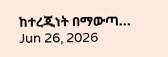ከተረጂነት በማውጣ...
Jun 26, 2026